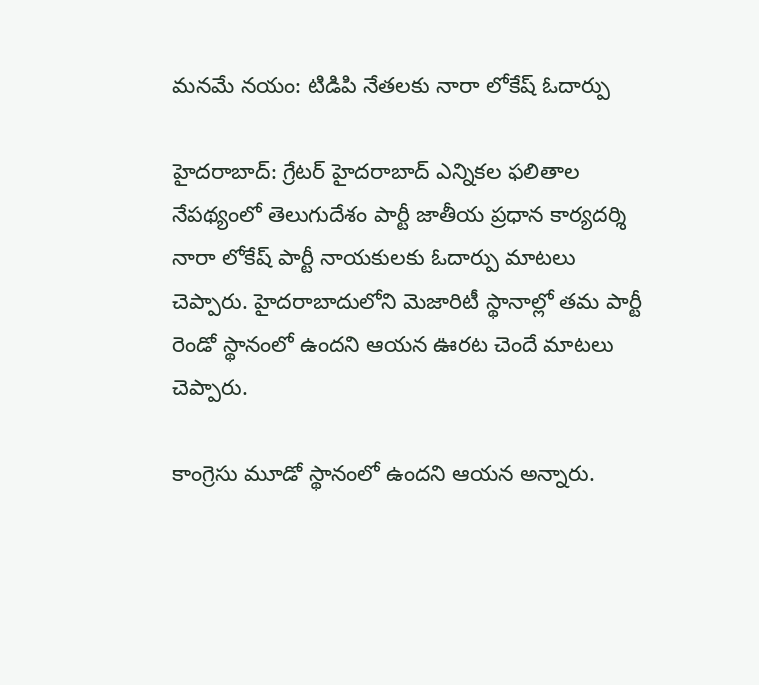మనమే నయం: టిడిపి నేతలకు నారా లోకేష్ ఓదార్పు

హైదరాబాద్: గ్రేటర్ హైదరాబాద్ ఎన్నికల ఫలితాల నేపథ్యంలో తెలుగుదేశం పార్టీ జాతీయ ప్రధాన కార్యదర్శి నారా లోకేష్ పార్టీ నాయకులకు ఓదార్పు మాటలు చెప్పారు. హైదరాబాదులోని మెజారిటీ స్థానాల్లో తమ పార్టీ రెండో స్థానంలో ఉందని ఆయన ఊరట చెందే మాటలు చెప్పారు.

కాంగ్రెసు మూడో స్థానంలో ఉందని ఆయన అన్నారు.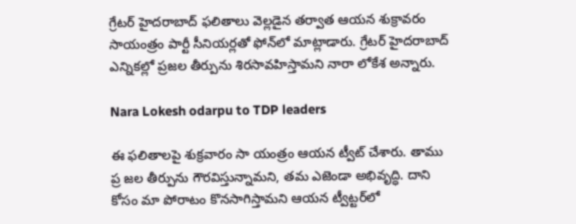గ్రేటర్ హైదరాబాద్ ఫలితాలు వెల్లడైన తర్వాత ఆయన శుక్రావరం సాయంత్రం పార్టీ సీనియర్లతో ఫోన్‌లో మాట్లాడారు. గ్రేటర్‌ హైదరాబాద్‌ ఎన్నికల్లో ప్రజల తీర్పును శిరసావహిస్తామని నారా లోకేశ అన్నారు.

Nara Lokesh odarpu to TDP leaders

ఈ ఫలితాలపై శుక్రవారం సా యంత్రం ఆయన ట్వీట్‌ చేశారు. తాము ప్ర జల తీర్పును గౌరవిస్తున్నామని, తమ ఎజెండా అభివృద్ధి. దాని కోసం మా పోరాటం కొనసాగిస్తామని ఆయన ట్వీట్టర్‌లో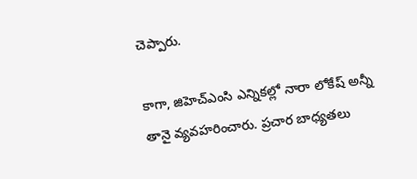చెప్పారు.

కాగా, జిహెచ్ఎంసి ఎన్నికల్లో నారా లోకేష్ అన్నీ తానై వ్యవహరించారు. ప్రచార బాధ్యతలు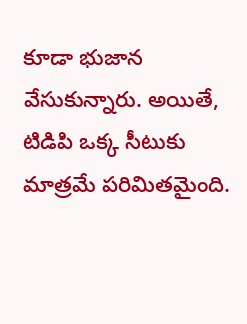కూడా భుజాన వేసుకున్నారు. అయితే, టిడిపి ఒక్క సీటుకు మాత్రమే పరిమితమైంది.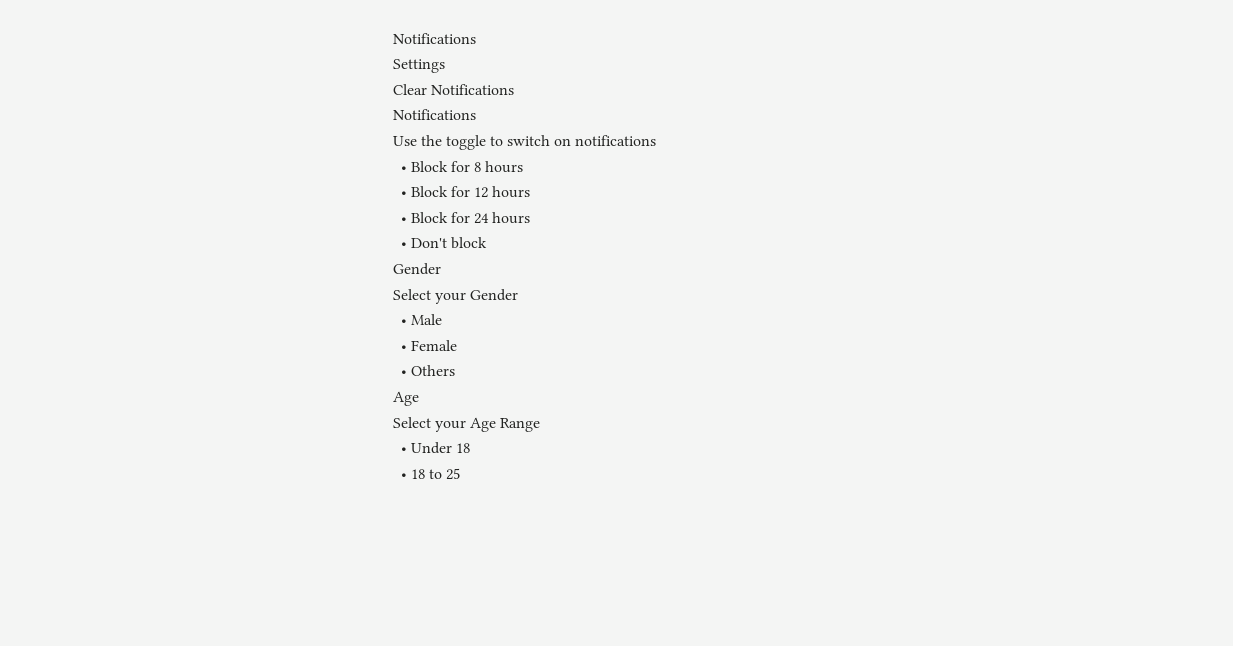Notifications
Settings
Clear Notifications
Notifications
Use the toggle to switch on notifications
  • Block for 8 hours
  • Block for 12 hours
  • Block for 24 hours
  • Don't block
Gender
Select your Gender
  • Male
  • Female
  • Others
Age
Select your Age Range
  • Under 18
  • 18 to 25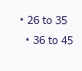• 26 to 35
  • 36 to 45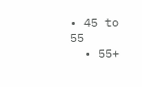• 45 to 55
  • 55+